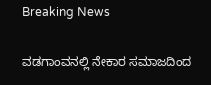Breaking News

ವಡಗಾಂವನಲ್ಲಿ ನೇಕಾರ ಸಮಾಜದಿಂದ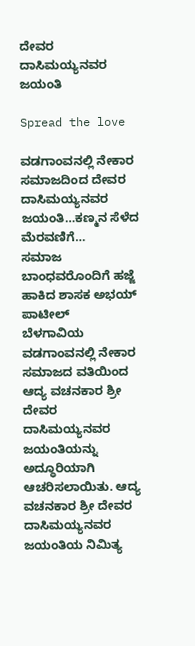ದೇವರ ದಾಸಿಮಯ್ಯನವರ ಜಯಂತಿ

Spread the love

ವಡಗಾಂವನಲ್ಲಿ ನೇಕಾರ ಸಮಾಜದಿಂದ ದೇವರ ದಾಸಿಮಯ್ಯನವರ ಜಯಂತಿ…ಕಣ್ಮನ ಸೆಳೆದ ಮೆರವಣಿಗೆ…
ಸಮಾಜ ಬಾಂಧವರೊಂದಿಗೆ ಹಜ್ಜೆ ಹಾಕಿದ ಶಾಸಕ ಅಭಯ್ ಪಾಟೀಲ್
ಬೆಳಗಾವಿಯ ವಡಗಾಂವನಲ್ಲಿ ನೇಕಾರ ಸಮಾಜದ ವತಿಯಿಂದ ಆದ್ಯ ವಚನಕಾರ ಶ್ರೀ ದೇವರ ದಾಸಿಮಯ್ಯನವರ ಜಯಂತಿಯನ್ನು ಅದ್ಧೂರಿಯಾಗಿ ಆಚರಿಸಲಾಯಿತು. ಆದ್ಯ ವಚನಕಾರ ಶ್ರೀ ದೇವರ ದಾಸಿಮಯ್ಯನವರ ಜಯಂತಿಯ ನಿಮಿತ್ಯ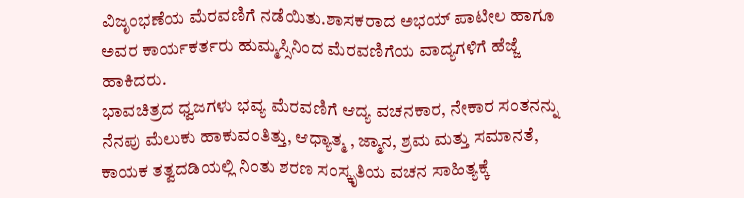ವಿಜೃಂಭಣೆಯ ಮೆರವಣಿಗೆ ನಡೆಯಿತು.ಶಾಸಕರಾದ ಅಭಯ್ ಪಾಟೀಲ ಹಾಗೂ ಅವರ ಕಾರ್ಯಕರ್ತರು ಹುಮ್ಮಸ್ಸಿನಿಂದ ಮೆರವಣಿಗೆಯ ವಾದ್ಯಗಳಿಗೆ ಹೆಜ್ಜೆ ಹಾಕಿದರು.
ಭಾವಚಿತ್ರದ ಧ್ವಜಗಳು ಭವ್ಯ ಮೆರವಣಿಗೆ ಆದ್ಯ ವಚನಕಾರ, ನೇಕಾರ ಸಂತನನ್ನು ನೆನಪು ಮೆಲುಕು ಹಾಕುವಂತಿತ್ತು, ಆಧ್ಯಾತ್ಮ , ಜ್ಮಾನ, ಶ್ರಮ ಮತ್ತು ಸಮಾನತೆ, ಕಾಯಕ ತತ್ವದಡಿಯಲ್ಲಿ ನಿಂತು ಶರಣ ಸಂಸ್ಕೃತಿಯ ವಚನ ಸಾಹಿತ್ಯಕ್ಕೆ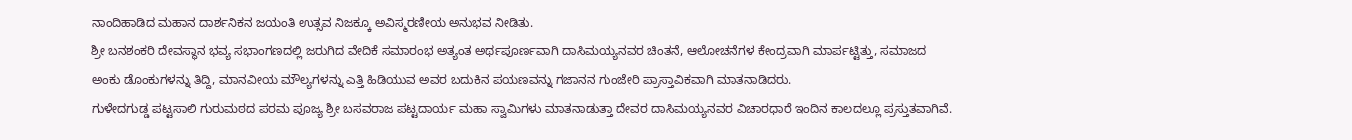ನಾಂದಿಹಾಡಿದ ಮಹಾನ ದಾರ್ಶನಿಕನ ಜಯಂತಿ ಉತ್ಸವ ನಿಜಕ್ಕೂ ಅವಿಸ್ಮರಣೀಯ ಅನುಭವ ನೀಡಿತು.
ಶ್ರೀ ಬನಶಂಕರಿ ದೇವಸ್ಥಾನ ಭವ್ಯ ಸಭಾಂಗಣದಲ್ಲಿ ಜರುಗಿದ ವೇದಿಕೆ ಸಮಾರಂಭ ಅತ್ಯಂತ ಅರ್ಥಪೂರ್ಣವಾಗಿ ದಾಸಿಮಯ್ಯನವರ ಚಿಂತನೆ, ಆಲೋಚನೆಗಳ ಕೇಂದ್ರವಾಗಿ ಮಾರ್ಪಟ್ಟಿತ್ತು, ಸಮಾಜದ ಅಂಕು ಡೊಂಕುಗಳನ್ನು ತಿದ್ದಿ, ಮಾನವೀಯ ಮೌಲ್ಯಗಳನ್ನು ಎತ್ತಿ ಹಿಡಿಯುವ ಅವರ ಬದುಕಿನ ಪಯಣವನ್ನು ಗಜಾನನ ಗುಂಜೇರಿ ಪ್ರಾಸ್ತಾವಿಕವಾಗಿ ಮಾತನಾಡಿದರು.
ಗುಳೇದಗುಡ್ಡ ಪಟ್ಟಸಾಲಿ ಗುರುಮಠದ ಪರಮ ಪೂಜ್ಯ ಶ್ರೀ ಬಸವರಾಜ ಪಟ್ಟದಾರ್ಯ ಮಹಾ ಸ್ವಾಮಿಗಳು ಮಾತನಾಡುತ್ತಾ ದೇವರ ದಾಸಿಮಯ್ಯನವರ ವಿಚಾರಧಾರೆ ಇಂದಿನ ಕಾಲದಲ್ಲೂ ಪ್ರಸ್ತುತವಾಗಿವೆ.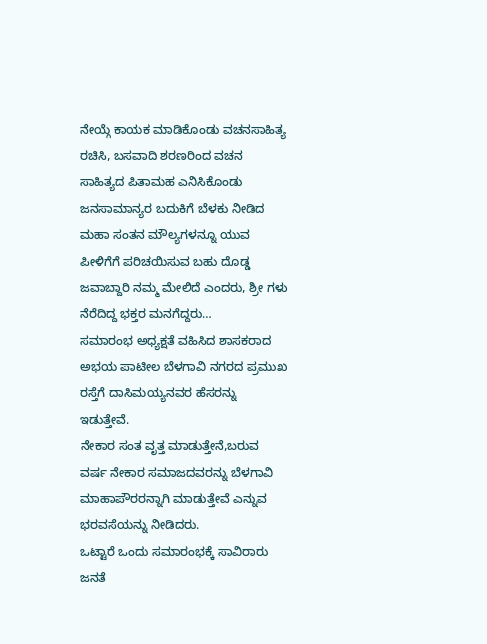ನೇಯ್ಗೆ ಕಾಯಕ ಮಾಡಿಕೊಂಡು ವಚನಸಾಹಿತ್ಯ ರಚಿಸಿ, ಬಸವಾದಿ ಶರಣರಿಂದ ವಚನ ಸಾಹಿತ್ಯದ ಪಿತಾಮಹ ಎನಿಸಿಕೊಂಡು ಜನಸಾಮಾನ್ಯರ ಬದುಕಿಗೆ ಬೆಳಕು ನೀಡಿದ ಮಹಾ ಸಂತನ ಮೌಲ್ಯಗಳನ್ನೂ ಯುವ ಪೀಳಿಗೆಗೆ ಪರಿಚಯಿಸುವ ಬಹು ದೊಡ್ಡ ಜವಾಬ್ದಾರಿ ನಮ್ಮ ಮೇಲಿದೆ ಎಂದರು, ಶ್ರೀ ಗಳು ನೆರೆದಿದ್ದ ಭಕ್ತರ ಮನಗೆದ್ದರು…
ಸಮಾರಂಭ ಅಧ್ಯಕ್ಷತೆ ವಹಿಸಿದ ಶಾಸಕರಾದ ಅಭಯ ಪಾಟೀಲ ಬೆಳಗಾವಿ ನಗರದ ಪ್ರಮುಖ ರಸ್ತೆಗೆ ದಾಸಿಮಯ್ಯನವರ ಹೆಸರನ್ನು ಇಡುತ್ತೇವೆ.
ನೇಕಾರ ಸಂತ ವೃತ್ತ ಮಾಡುತ್ತೇನೆ,ಬರುವ ವರ್ಷ ನೇಕಾರ ಸಮಾಜದವರನ್ನು ಬೆಳಗಾವಿ ಮಾಹಾಪೌರರನ್ನಾಗಿ ಮಾಡುತ್ತೇವೆ ಎನ್ನುವ ಭರವಸೆಯನ್ನು ನೀಡಿದರು.
ಒಟ್ಟಾರೆ ಒಂದು ಸಮಾರಂಭಕ್ಕೆ ಸಾವಿರಾರು ಜನತೆ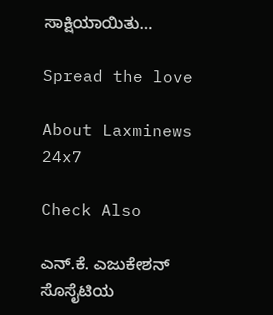ಸಾಕ್ಷಿಯಾಯಿತು…

Spread the love

About Laxminews 24x7

Check Also

ಎನ್.ಕೆ. ಎಜುಕೇಶನ್ ಸೊಸೈಟಿಯ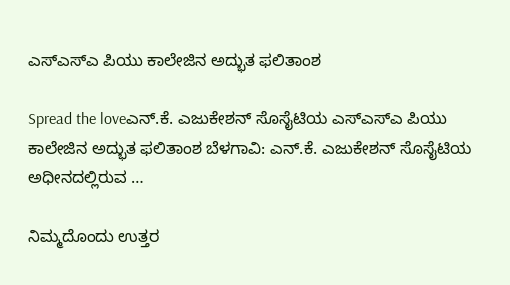ಎಸ್‌ಎಸ್‌ಎ ಪಿಯು ಕಾಲೇಜಿನ ಅದ್ಭುತ ಫಲಿತಾಂಶ

Spread the loveಎನ್.ಕೆ. ಎಜುಕೇಶನ್ ಸೊಸೈಟಿಯ ಎಸ್‌ಎಸ್‌ಎ ಪಿಯು ಕಾಲೇಜಿನ ಅದ್ಭುತ ಫಲಿತಾಂಶ ಬೆಳಗಾವಿ: ಎನ್.ಕೆ. ಎಜುಕೇಶನ್ ಸೊಸೈಟಿಯ ಅಧೀನದಲ್ಲಿರುವ …

ನಿಮ್ಮದೊಂದು ಉತ್ತರ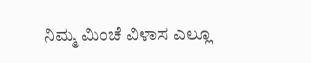ನಿಮ್ಮ ಮಿಂಚೆ ವಿಳಾಸ ಎಲ್ಲೂ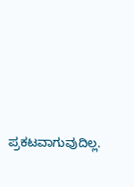ಪ್ರಕಟವಾಗುವುದಿಲ್ಲ.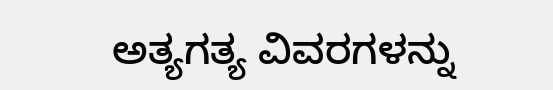ಅತ್ಯಗತ್ಯ ವಿವರಗಳನ್ನು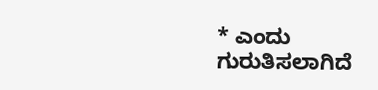* ಎಂದು ಗುರುತಿಸಲಾಗಿದೆ